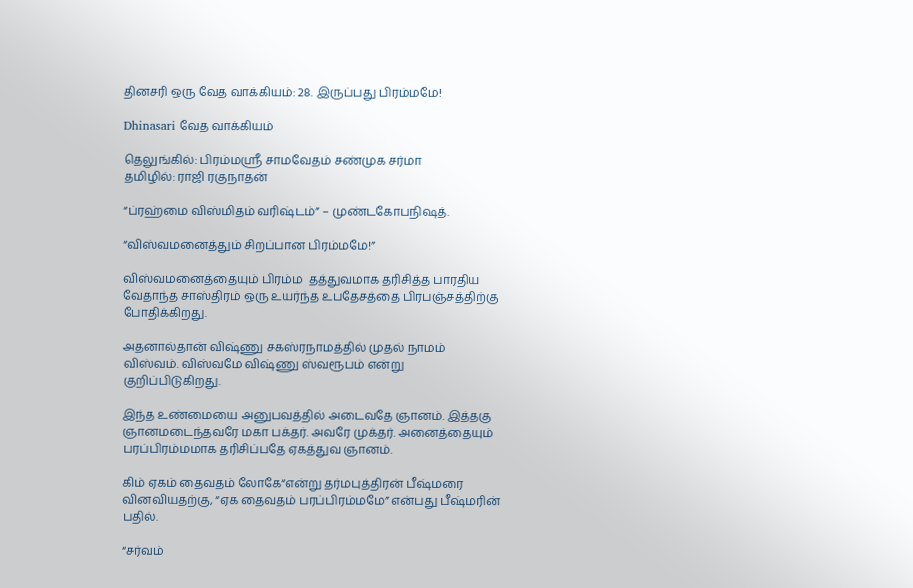தினசரி ஒரு வேத வாக்கியம்: 28. இருப்பது பிரம்மமே!

Dhinasari வேத வாக்கியம்

தெலுங்கில்: பிரம்மஸ்ரீ சாமவேதம் சண்முக சர்மா
தமிழில்: ராஜி ரகுநாதன்

“ப்ரஹ்மை விஸ்மிதம் வரிஷ்டம்” – முண்டகோபநிஷத்.

“விஸ்வமனைத்தும் சிறப்பான பிரம்மமே!”

விஸ்வமனைத்தையும் பிரம்ம  தத்துவமாக தரிசித்த பாரதிய வேதாந்த சாஸ்திரம் ஒரு உயர்ந்த உபதேசத்தை பிரபஞ்சத்திற்கு போதிக்கிறது.

அதனால்தான் விஷ்ணு சகஸ்ரநாமத்தில் முதல் நாமம் விஸ்வம். விஸ்வமே விஷ்ணு ஸ்வரூபம் என்று குறிப்பிடுகிறது.

இந்த உண்மையை அனுபவத்தில் அடைவதே ஞானம். இத்தகு ஞானமடைந்தவரே மகா பக்தர். அவரே முக்தர். அனைத்தையும் பரப்பிரம்மமாக தரிசிப்பதே ஏகத்துவ ஞானம்.

கிம் ஏகம் தைவதம் லோகே“என்று தர்மபுத்திரன் பீஷ்மரை  வினவியதற்கு, “ஏக தைவதம் பரப்பிரம்மமே” என்பது பீஷ்மரின் பதில்.

“சர்வம்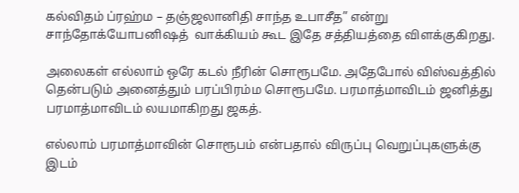கல்விதம் ப்ரஹ்ம – தஞ்ஜலானிதி சாந்த உபாசீத” என்று சாந்தோக்யோபனிஷத்  வாக்கியம் கூட இதே சத்தியத்தை விளக்குகிறது.

அலைகள் எல்லாம் ஒரே கடல் நீரின் சொரூபமே. அதேபோல் விஸ்வத்தில் தென்படும் அனைத்தும் பரப்பிரம்ம சொரூபமே. பரமாத்மாவிடம் ஜனித்து பரமாத்மாவிடம் லயமாகிறது ஜகத்.

எல்லாம் பரமாத்மாவின் சொரூபம் என்பதால் விருப்பு வெறுப்புகளுக்கு இடம்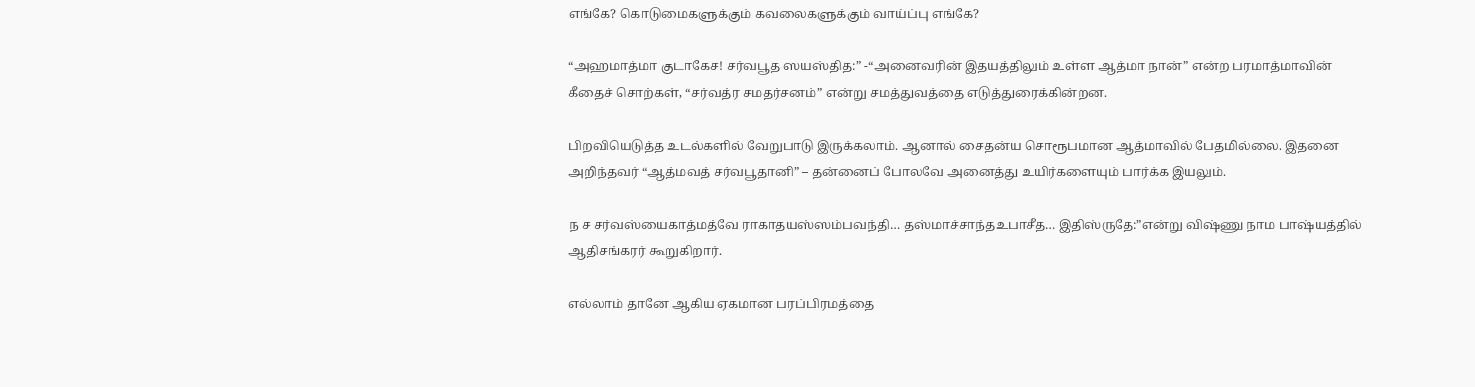எங்கே? கொடுமைகளுக்கும் கவலைகளுக்கும் வாய்ப்பு எங்கே?

“அஹமாத்மா குடாகேச! சர்வபூத ஸயஸ்தித:” -“அனைவரின் இதயத்திலும் உள்ள ஆத்மா நான்” என்ற பரமாத்மாவின் கீதைச் சொற்கள், “சர்வத்ர சமதர்சனம்” என்று சமத்துவத்தை எடுத்துரைக்கின்றன.

பிறவியெடுத்த உடல்களில் வேறுபாடு இருக்கலாம். ஆனால் சைதன்ய சொரூபமான ஆத்மாவில் பேதமில்லை. இதனை அறிந்தவர் “ஆத்மவத் சர்வபூதானி” – தன்னைப் போலவே அனைத்து உயிர்களையும் பார்க்க இயலும்.

ந ச சர்வஸ்யைகாத்மத்வே ராகாதயஸ்ஸம்பவந்தி… தஸ்மாச்சாந்தஉபாசீத… இதிஸ்ருதே:”என்று விஷ்ணு நாம பாஷ்யத்தில் ஆதிசங்கரர் கூறுகிறார்.

எல்லாம் தானே ஆகிய ஏகமான பரப்பிரமத்தை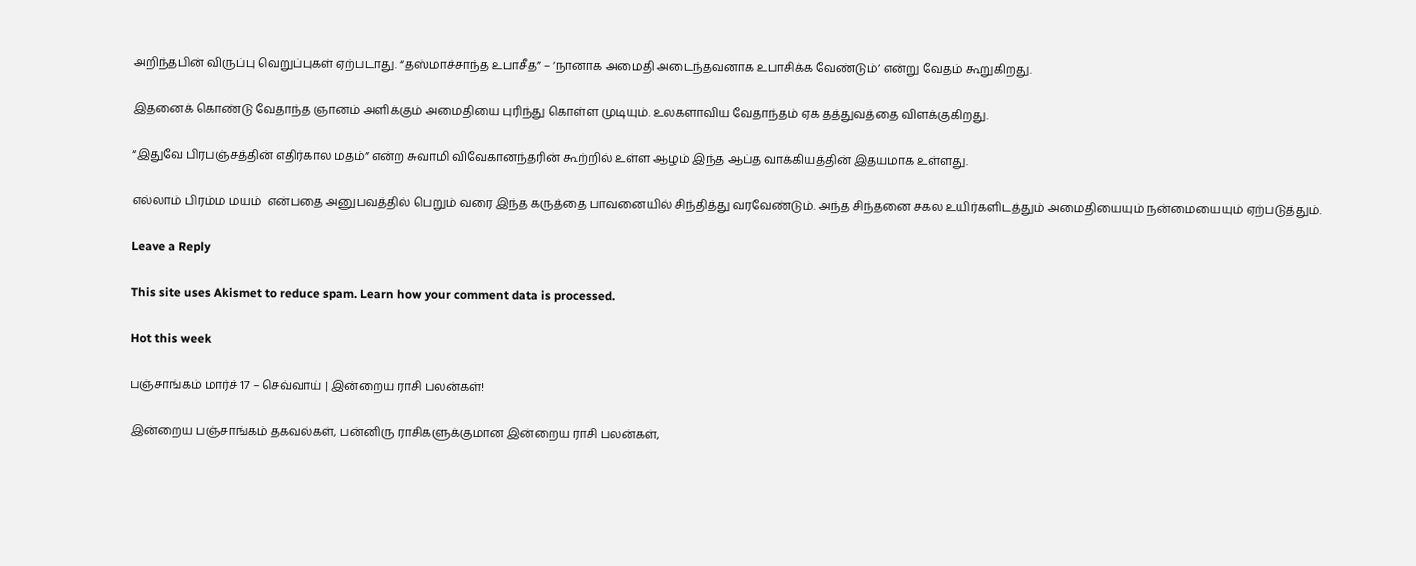அறிந்தபின் விருப்பு வெறுப்புகள் ஏற்படாது. “தஸ்மாச்சாந்த உபாசீத” – ‘நானாக அமைதி அடைந்தவனாக உபாசிக்க வேண்டும்’ என்று வேதம் கூறுகிறது.

இதனைக் கொண்டு வேதாந்த ஞானம் அளிக்கும் அமைதியை புரிந்து கொள்ள முடியும். உலகளாவிய வேதாந்தம் ஏக தத்துவத்தை விளக்குகிறது.

“இதுவே பிரபஞ்சத்தின் எதிர்கால மதம்” என்ற சுவாமி விவேகானந்தரின் கூற்றில் உள்ள ஆழம் இந்த ஆப்த வாக்கியத்தின் இதயமாக உள்ளது.

எல்லாம் பிரம்ம மயம்  என்பதை அனுபவத்தில் பெறும் வரை இந்த கருத்தை பாவனையில் சிந்தித்து வரவேண்டும். அந்த சிந்தனை சகல உயிர்களிடத்தும் அமைதியையும் நன்மையையும் ஏற்படுத்தும்.

Leave a Reply

This site uses Akismet to reduce spam. Learn how your comment data is processed.

Hot this week

பஞ்சாங்கம் மார்ச் 17 – செவ்வாய் | இன்றைய ராசி பலன்கள்!

இன்றைய பஞ்சாங்கம் தகவல்கள், பன்னிரு ராசிகளுக்குமான இன்றைய ராசி பலன்கள்,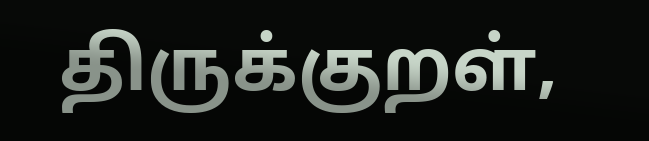திருக்குறள்,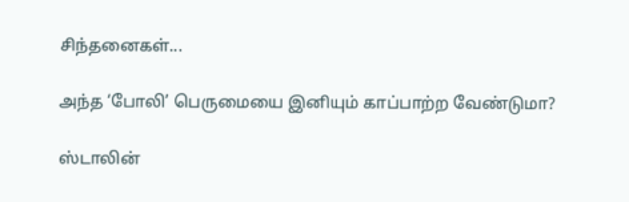சிந்தனைகள்...

அந்த ‘போலி’ பெருமையை இனியும் காப்பாற்ற வேண்டுமா?

ஸ்டாலின்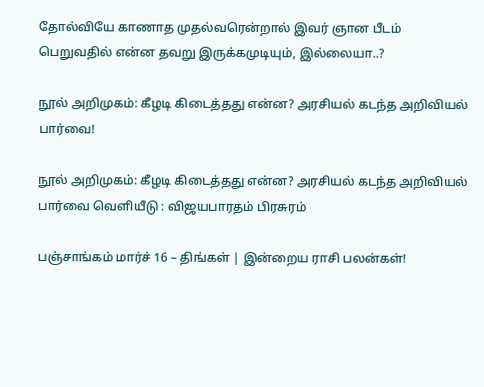தோல்வியே காணாத முதல்வரென்றால் இவர் ஞான பீடம் பெறுவதில் என்ன தவறு இருக்கமுடியும், இல்லையா..?

நூல் அறிமுகம்: கீழடி கிடைத்தது என்ன? அரசியல் கடந்த அறிவியல் பார்வை!

நூல் அறிமுகம்: கீழடி கிடைத்தது என்ன? அரசியல் கடந்த அறிவியல் பார்வை வெளியீடு : விஜயபாரதம் பிரசுரம்

பஞ்சாங்கம் மார்ச் 16 – திங்கள் | இன்றைய ராசி பலன்கள்!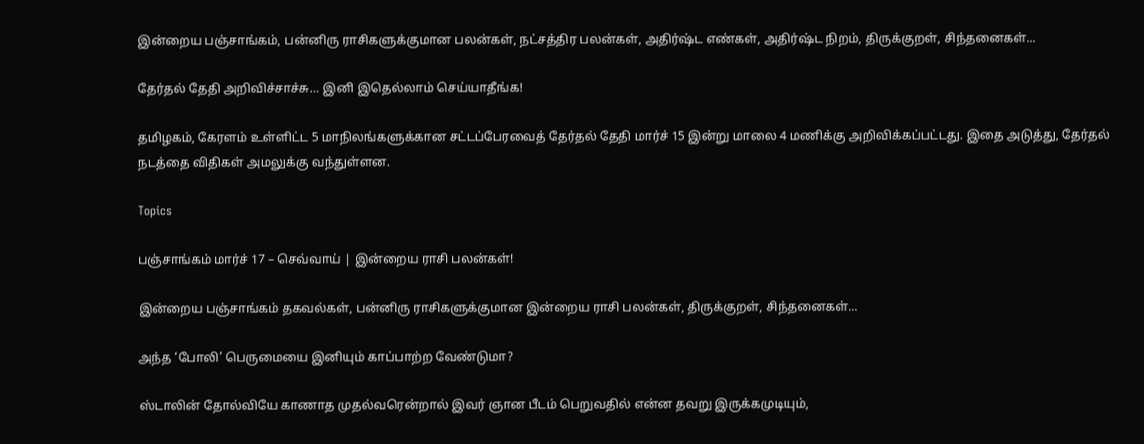இன்றைய பஞ்சாங்கம், பன்னிரு ராசிகளுக்குமான பலன்கள், நட்சத்திர பலன்கள், அதிர்ஷ்ட எண்கள், அதிர்ஷ்ட நிறம், திருக்குறள், சிந்தனைகள்...

தேர்தல் தேதி அறிவிச்சாச்சு… இனி இதெல்லாம் செய்யாதீங்க!

தமிழகம், கேரளம் உள்ளிட்ட 5 மாநிலங்களுக்கான சட்டப்பேரவைத் தேர்தல் தேதி மார்ச் 15 இன்று மாலை 4 மணிக்கு அறிவிக்கப்பட்டது. இதை அடுத்து, தேர்தல் நடத்தை விதிகள் அமலுக்கு வந்துள்ளன.

Topics

பஞ்சாங்கம் மார்ச் 17 – செவ்வாய் | இன்றைய ராசி பலன்கள்!

இன்றைய பஞ்சாங்கம் தகவல்கள், பன்னிரு ராசிகளுக்குமான இன்றைய ராசி பலன்கள், திருக்குறள், சிந்தனைகள்...

அந்த ‘போலி’ பெருமையை இனியும் காப்பாற்ற வேண்டுமா?

ஸ்டாலின் தோல்வியே காணாத முதல்வரென்றால் இவர் ஞான பீடம் பெறுவதில் என்ன தவறு இருக்கமுடியும்,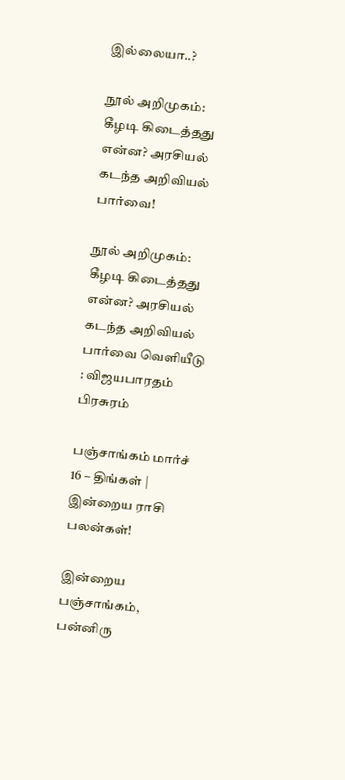இல்லையா..?

நூல் அறிமுகம்: கீழடி கிடைத்தது என்ன? அரசியல் கடந்த அறிவியல் பார்வை!

நூல் அறிமுகம்: கீழடி கிடைத்தது என்ன? அரசியல் கடந்த அறிவியல் பார்வை வெளியீடு : விஜயபாரதம் பிரசுரம்

பஞ்சாங்கம் மார்ச் 16 – திங்கள் | இன்றைய ராசி பலன்கள்!

இன்றைய பஞ்சாங்கம், பன்னிரு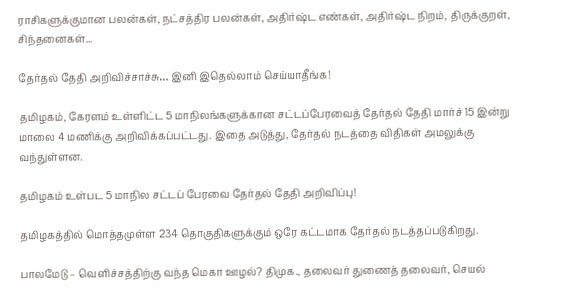ராசிகளுக்குமான பலன்கள், நட்சத்திர பலன்கள், அதிர்ஷ்ட எண்கள், அதிர்ஷ்ட நிறம், திருக்குறள், சிந்தனைகள்...

தேர்தல் தேதி அறிவிச்சாச்சு… இனி இதெல்லாம் செய்யாதீங்க!

தமிழகம், கேரளம் உள்ளிட்ட 5 மாநிலங்களுக்கான சட்டப்பேரவைத் தேர்தல் தேதி மார்ச் 15 இன்று மாலை 4 மணிக்கு அறிவிக்கப்பட்டது. இதை அடுத்து, தேர்தல் நடத்தை விதிகள் அமலுக்கு வந்துள்ளன.

தமிழகம் உள்பட 5 மாநில சட்டப் பேரவை தேர்தல் தேதி அறிவிப்பு!

தமிழகத்தில் மொத்தமுள்ள 234 தொகுதிகளுக்கும் ஒரே கட்டமாக தேர்தல் நடத்தப்படுகிறது.

பாலமேடு – வெளிச்சத்திற்கு வந்த மெகா ஊழல்? திமுக., தலைவர் துணைத் தலைவர், செயல்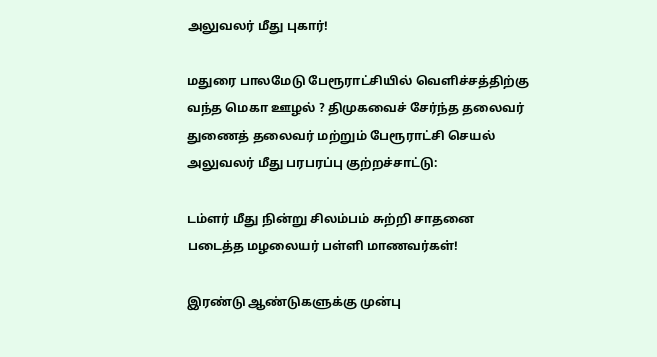அலுவலர் மீது புகார்!

மதுரை பாலமேடு பேரூராட்சியில் வெளிச்சத்திற்கு வந்த மெகா ஊழல் ? திமுகவைச் சேர்ந்த தலைவர் துணைத் தலைவர் மற்றும் பேரூராட்சி செயல் அலுவலர் மீது பரபரப்பு குற்றச்சாட்டு:

டம்ளர் மீது நின்று சிலம்பம் சுற்றி சாதனை படைத்த மழலையர் பள்ளி மாணவர்கள்!

இரண்டு ஆண்டுகளுக்கு முன்பு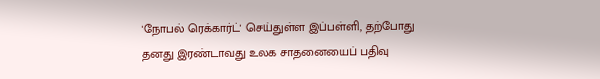'நோபல் ரெக்கார்ட்' செய்துள்ள இப்பள்ளி, தற்போது தனது இரண்டாவது உலக சாதனையைப் பதிவு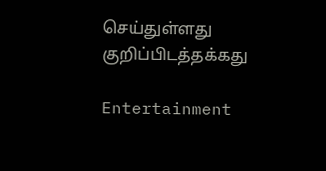செய்துள்ளது குறிப்பிடத்தக்கது

Entertainment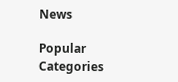News

Popular Categories